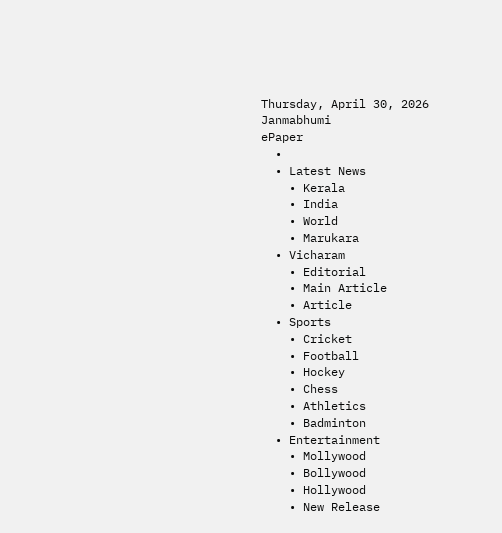Thursday, April 30, 2026
Janmabhumi
ePaper
  •
  • Latest News
    • Kerala
    • India
    • World
    • Marukara
  • Vicharam
    • Editorial
    • Main Article
    • Article
  • Sports
    • Cricket
    • Football
    • Hockey
    • Chess
    • Athletics
    • Badminton
  • Entertainment
    • Mollywood
    • Bollywood
    • Hollywood
    • New Release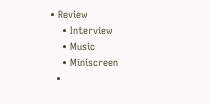• Review
    • Interview
    • Music
    • Miniscreen
  •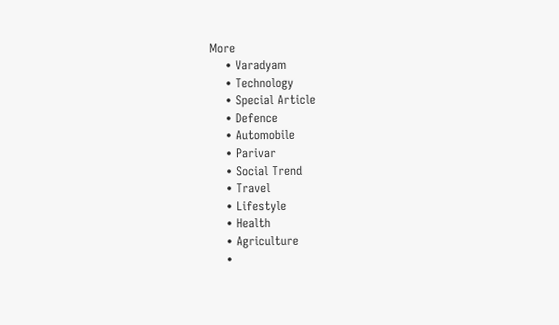More
    • Varadyam
    • Technology
    • Special Article
    • Defence
    • Automobile
    • Parivar
    • Social Trend
    • Travel
    • Lifestyle
    • Health
    • Agriculture
    •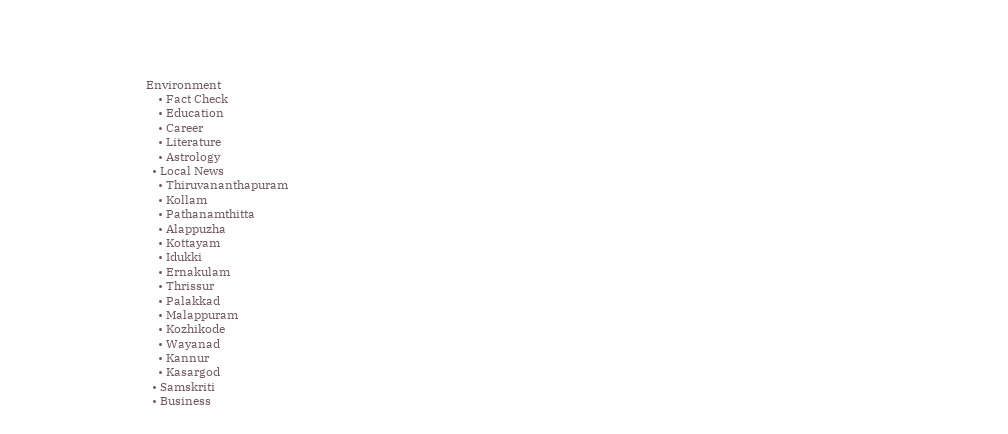Environment
    • Fact Check
    • Education
    • Career
    • Literature
    • Astrology
  • Local News
    • Thiruvananthapuram
    • Kollam
    • Pathanamthitta
    • Alappuzha
    • Kottayam
    • Idukki
    • Ernakulam
    • Thrissur
    • Palakkad
    • Malappuram
    • Kozhikode
    • Wayanad
    • Kannur
    • Kasargod
  • Samskriti
  • Business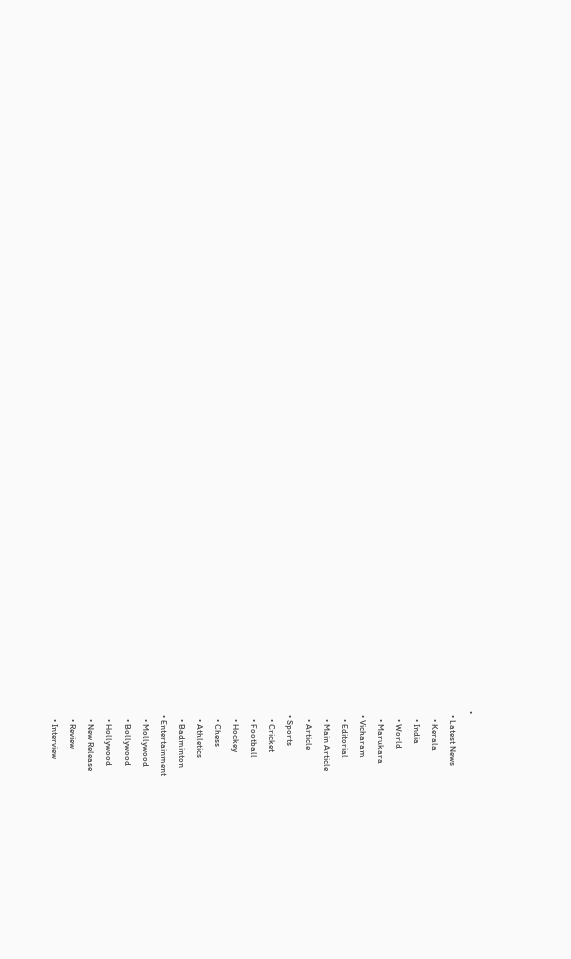•
  • Latest News
    • Kerala
    • India
    • World
    • Marukara
  • Vicharam
    • Editorial
    • Main Article
    • Article
  • Sports
    • Cricket
    • Football
    • Hockey
    • Chess
    • Athletics
    • Badminton
  • Entertainment
    • Mollywood
    • Bollywood
    • Hollywood
    • New Release
    • Review
    • Interview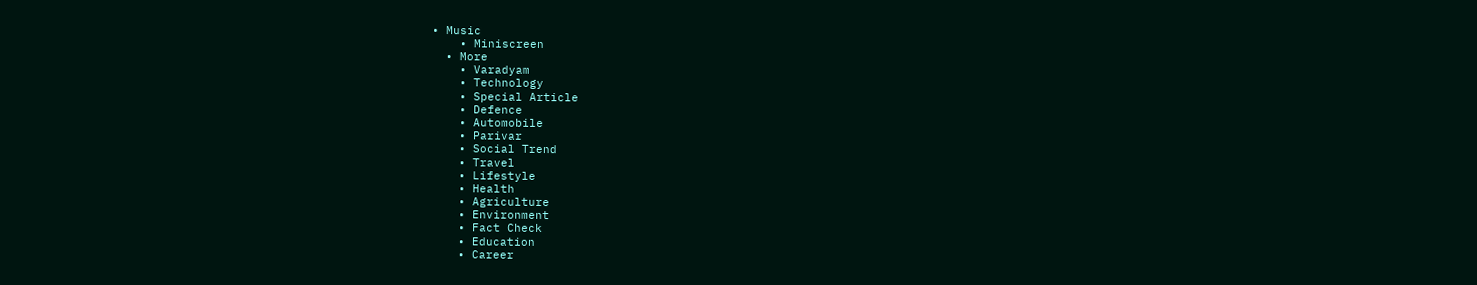• Music
    • Miniscreen
  • More
    • Varadyam
    • Technology
    • Special Article
    • Defence
    • Automobile
    • Parivar
    • Social Trend
    • Travel
    • Lifestyle
    • Health
    • Agriculture
    • Environment
    • Fact Check
    • Education
    • Career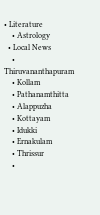• Literature
    • Astrology
  • Local News
    • Thiruvananthapuram
    • Kollam
    • Pathanamthitta
    • Alappuzha
    • Kottayam
    • Idukki
    • Ernakulam
    • Thrissur
    •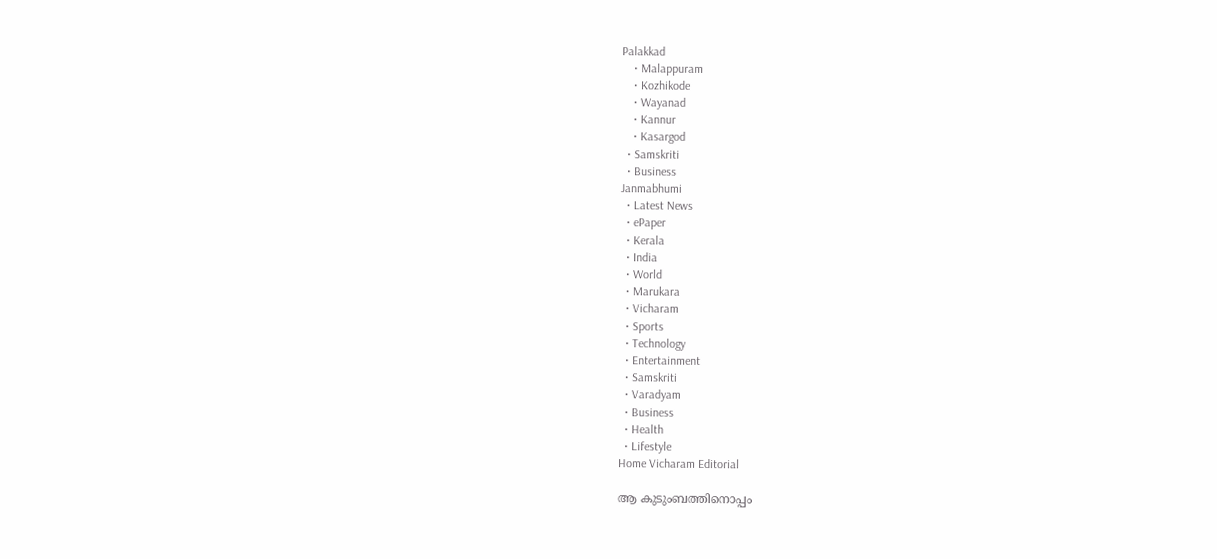Palakkad
    • Malappuram
    • Kozhikode
    • Wayanad
    • Kannur
    • Kasargod
  • Samskriti
  • Business
Janmabhumi
  • Latest News
  • ePaper
  • Kerala
  • India
  • World
  • Marukara
  • Vicharam
  • Sports
  • Technology
  • Entertainment
  • Samskriti
  • Varadyam
  • Business
  • Health
  • Lifestyle
Home Vicharam Editorial

ആ കുടുംബത്തിനൊപ്പം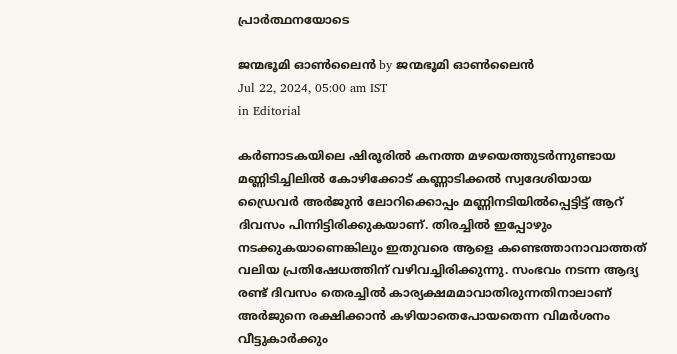പ്രാര്‍ത്ഥനയോടെ

ജന്മഭൂമി ഓണ്‍ലൈന്‍ by ജന്മഭൂമി ഓണ്‍ലൈന്‍
Jul 22, 2024, 05:00 am IST
in Editorial

കര്‍ണാടകയിലെ ഷിരൂരില്‍ കനത്ത മഴയെത്തുടര്‍ന്നുണ്ടായ മണ്ണിടിച്ചിലില്‍ കോഴിക്കോട് കണ്ണാടിക്കല്‍ സ്വദേശിയായ ഡ്രൈവര്‍ അര്‍ജുന്‍ ലോറിക്കൊപ്പം മണ്ണിനടിയില്‍പ്പെട്ടിട്ട് ആറ് ദിവസം പിന്നിട്ടിരിക്കുകയാണ്. തിരച്ചില്‍ ഇപ്പോഴും നടക്കുകയാണെങ്കിലും ഇതുവരെ ആളെ കണ്ടെത്താനാവാത്തത് വലിയ പ്രതിഷേധത്തിന് വഴിവച്ചിരിക്കുന്നു. സംഭവം നടന്ന ആദ്യ രണ്ട് ദിവസം തെരച്ചില്‍ കാര്യക്ഷമമാവാതിരുന്നതിനാലാണ് അര്‍ജുനെ രക്ഷിക്കാന്‍ കഴിയാതെപോയതെന്ന വിമര്‍ശനം വീട്ടുകാര്‍ക്കും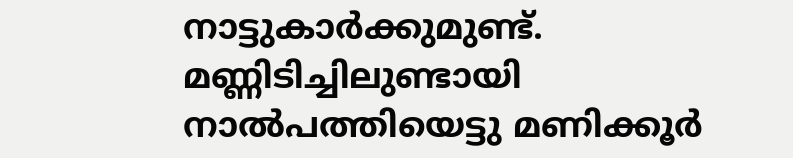നാട്ടുകാര്‍ക്കുമുണ്ട്. മണ്ണിടിച്ചിലുണ്ടായി നാല്‍പത്തിയെട്ടു മണിക്കൂര്‍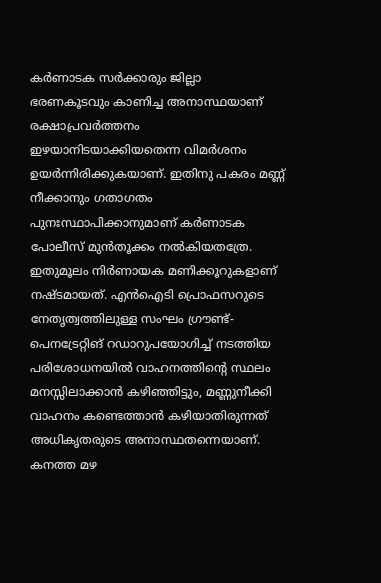കര്‍ണാടക സര്‍ക്കാരും ജില്ലാ ഭരണകൂടവും കാണിച്ച അനാസ്ഥയാണ് രക്ഷാപ്രവര്‍ത്തനം ഇഴയാനിടയാക്കിയതെന്ന വിമര്‍ശനം ഉയര്‍ന്നിരിക്കുകയാണ്. ഇതിനു പകരം മണ്ണ് നീക്കാനും ഗതാഗതം പുനഃസ്ഥാപിക്കാനുമാണ് കര്‍ണാടക പോലീസ് മുന്‍തൂക്കം നല്‍കിയതത്രേ. ഇതുമൂലം നിര്‍ണായക മണിക്കൂറുകളാണ് നഷ്ടമായത്. എന്‍ഐടി പ്രൊഫസറുടെ നേതൃത്വത്തിലുള്ള സംഘം ഗ്രൗണ്ട്-പെനട്രേറ്റിങ് റഡാറുപയോഗിച്ച് നടത്തിയ പരിശോധനയില്‍ വാഹനത്തിന്റെ സ്ഥലം മനസ്സിലാക്കാന്‍ കഴിഞ്ഞിട്ടും, മണ്ണുനീക്കി വാഹനം കണ്ടെത്താന്‍ കഴിയാതിരുന്നത് അധികൃതരുടെ അനാസ്ഥതന്നെയാണ്. കനത്ത മഴ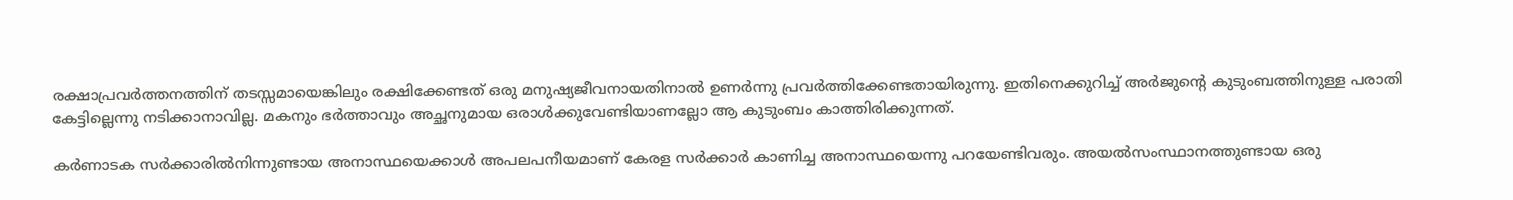രക്ഷാപ്രവര്‍ത്തനത്തിന് തടസ്സമായെങ്കിലും രക്ഷിക്കേണ്ടത് ഒരു മനുഷ്യജീവനായതിനാല്‍ ഉണര്‍ന്നു പ്രവര്‍ത്തിക്കേണ്ടതായിരുന്നു. ഇതിനെക്കുറിച്ച് അര്‍ജുന്റെ കുടുംബത്തിനുള്ള പരാതി കേട്ടില്ലെന്നു നടിക്കാനാവില്ല. മകനും ഭര്‍ത്താവും അച്ഛനുമായ ഒരാള്‍ക്കുവേണ്ടിയാണല്ലോ ആ കുടുംബം കാത്തിരിക്കുന്നത്.

കര്‍ണാടക സര്‍ക്കാരില്‍നിന്നുണ്ടായ അനാസ്ഥയെക്കാള്‍ അപലപനീയമാണ് കേരള സര്‍ക്കാര്‍ കാണിച്ച അനാസ്ഥയെന്നു പറയേണ്ടിവരും. അയല്‍സംസ്ഥാനത്തുണ്ടായ ഒരു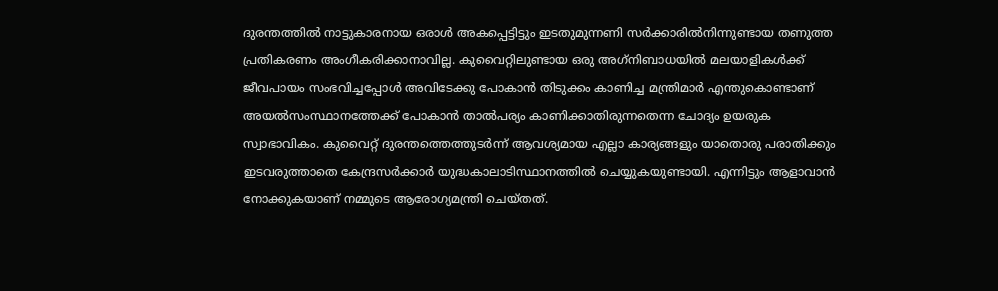ദുരന്തത്തില്‍ നാട്ടുകാരനായ ഒരാള്‍ അകപ്പെട്ടിട്ടും ഇടതുമുന്നണി സര്‍ക്കാരില്‍നിന്നുണ്ടായ തണുത്ത പ്രതികരണം അംഗീകരിക്കാനാവില്ല. കുവൈറ്റിലുണ്ടായ ഒരു അഗ്‌നിബാധയില്‍ മലയാളികള്‍ക്ക് ജീവപായം സംഭവിച്ചപ്പോള്‍ അവിടേക്കു പോകാന്‍ തിടുക്കം കാണിച്ച മന്ത്രിമാര്‍ എന്തുകൊണ്ടാണ് അയല്‍സംസ്ഥാനത്തേക്ക് പോകാന്‍ താല്‍പര്യം കാണിക്കാതിരുന്നതെന്ന ചോദ്യം ഉയരുക സ്വാഭാവികം. കുവൈറ്റ് ദുരന്തത്തെത്തുടര്‍ന്ന് ആവശ്യമായ എല്ലാ കാര്യങ്ങളും യാതൊരു പരാതിക്കും ഇടവരുത്താതെ കേന്ദ്രസര്‍ക്കാര്‍ യുദ്ധകാലാടിസ്ഥാനത്തില്‍ ചെയ്യുകയുണ്ടായി. എന്നിട്ടും ആളാവാന്‍ നോക്കുകയാണ് നമ്മുടെ ആരോഗ്യമന്ത്രി ചെയ്തത്.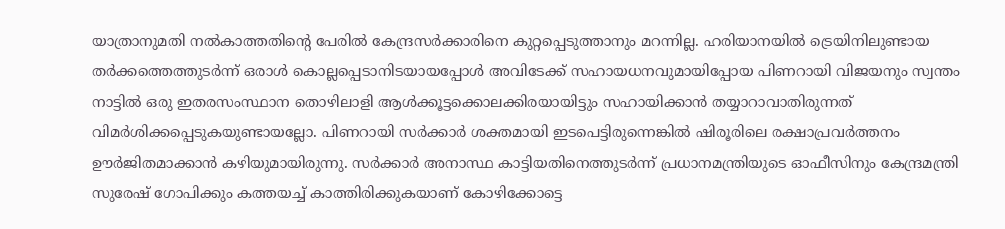യാത്രാനുമതി നല്‍കാത്തതിന്റെ പേരില്‍ കേന്ദ്രസര്‍ക്കാരിനെ കുറ്റപ്പെടുത്താനും മറന്നില്ല. ഹരിയാനയില്‍ ട്രെയിനിലുണ്ടായ തര്‍ക്കത്തെത്തുടര്‍ന്ന് ഒരാള്‍ കൊല്ലപ്പെടാനിടയായപ്പോള്‍ അവിടേക്ക് സഹായധനവുമായിപ്പോയ പിണറായി വിജയനും സ്വന്തം നാട്ടില്‍ ഒരു ഇതരസംസ്ഥാന തൊഴിലാളി ആള്‍ക്കൂട്ടക്കൊലക്കിരയായിട്ടും സഹായിക്കാന്‍ തയ്യാറാവാതിരുന്നത് വിമര്‍ശിക്കപ്പെടുകയുണ്ടായല്ലോ. പിണറായി സര്‍ക്കാര്‍ ശക്തമായി ഇടപെട്ടിരുന്നെങ്കില്‍ ഷിരൂരിലെ രക്ഷാപ്രവര്‍ത്തനം ഊര്‍ജിതമാക്കാന്‍ കഴിയുമായിരുന്നു. സര്‍ക്കാര്‍ അനാസ്ഥ കാട്ടിയതിനെത്തുടര്‍ന്ന് പ്രധാനമന്ത്രിയുടെ ഓഫീസിനും കേന്ദ്രമന്ത്രി സുരേഷ് ഗോപിക്കും കത്തയച്ച് കാത്തിരിക്കുകയാണ് കോഴിക്കോട്ടെ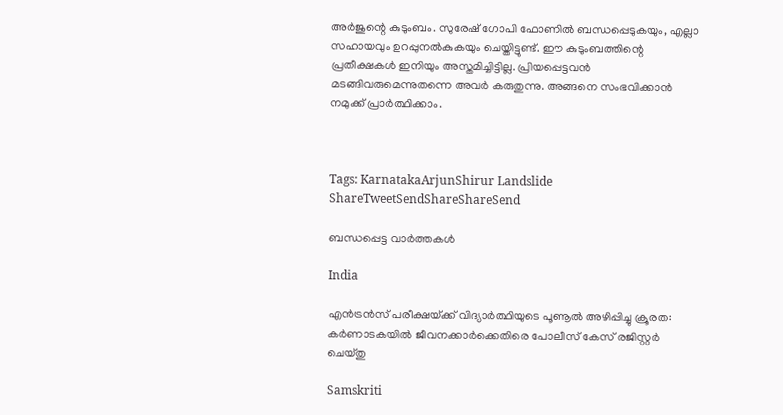അര്‍ജുന്റെ കുടുംബം. സുരേഷ് ഗോപി ഫോണില്‍ ബന്ധപ്പെടുകയും, എല്ലാ സഹായവും ഉറപ്പുനല്‍കുകയും ചെയ്തിട്ടുണ്ട്. ഈ കുടുംബത്തിന്റെ പ്രതീക്ഷകള്‍ ഇനിയും അസ്തമിച്ചിട്ടില്ല. പ്രിയപ്പെട്ടവന്‍ മടങ്ങിവരുമെന്നുതന്നെ അവര്‍ കരുതുന്നു. അങ്ങനെ സംഭവിക്കാന്‍ നമുക്ക് പ്രാര്‍ത്ഥിക്കാം.



Tags: KarnatakaArjunShirur Landslide
ShareTweetSendShareShareSend

ബന്ധപ്പെട്ട വാര്‍ത്തകള്‍

India

എൻട്രൻസ് പരീക്ഷയ്‌ക്ക് വിദ്യാർത്ഥിയുടെ പൂണൂൽ അഴിപ്പിച്ചു ക്രൂരത: കർണാടകയിൽ ജീവനക്കാർക്കെതിരെ പോലീസ് കേസ് രജിസ്റ്റർ ചെയ്തു

Samskriti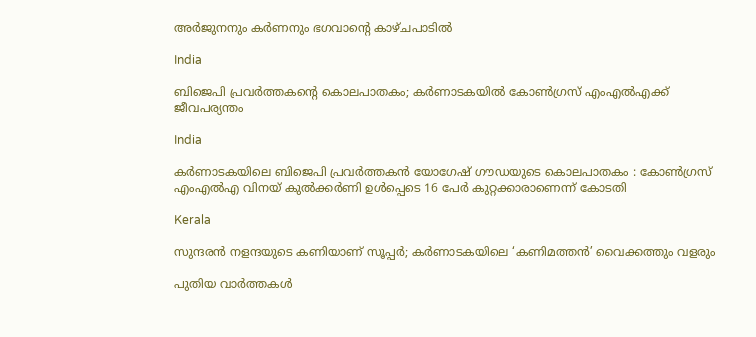അര്‍ജുനനും കര്‍ണനും ഭഗവാന്റെ കാഴ്ചപാടില്‍

India

ബിജെപി പ്രവർത്തകന്റെ കൊലപാതകം; കർണാടകയിൽ കോൺഗ്രസ് എംഎൽഎക്ക് ജീവപര്യന്തം

India

കർണാടകയിലെ ബിജെപി പ്രവർത്തകൻ യോഗേഷ് ഗൗഡയുടെ കൊലപാതകം : കോൺഗ്രസ് എംഎൽഎ വിനയ് കുൽക്കർണി ഉൾപ്പെടെ 16 പേർ കുറ്റക്കാരാണെന്ന് കോടതി

Kerala

സുന്ദരന്‍ നളന്ദയുടെ കണിയാണ് സൂപ്പര്‍; കര്‍ണാടകയിലെ ‘കണിമത്തന്‍’ വൈക്കത്തും വളരും

പുതിയ വാര്‍ത്തകള്‍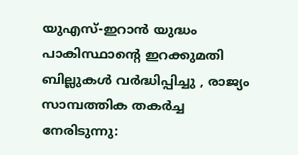യുഎസ്-ഇറാൻ യുദ്ധം പാകിസ്ഥാന്റെ ഇറക്കുമതി ബില്ലുകൾ വർദ്ധിപ്പിച്ചു , രാജ്യം സാമ്പത്തിക തകർച്ച നേരിടുന്നു: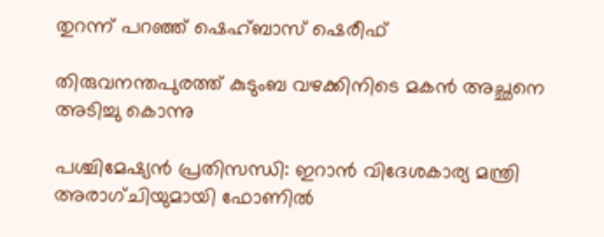തുറന്ന് പറഞ്ഞ് ഷെഹ്ബാസ് ഷെരീഫ്

തിരുവനന്തപുരത്ത് കുടുംബ വഴക്കിനിടെ മകൻ അച്ഛനെ അടിച്ചു കൊന്നു

പശ്ചിമേഷ്യൻ പ്രതിസന്ധി: ഇറാൻ വിദേശകാര്യ മന്ത്രി അരാഗ്ചിയുമായി ഫോണിൽ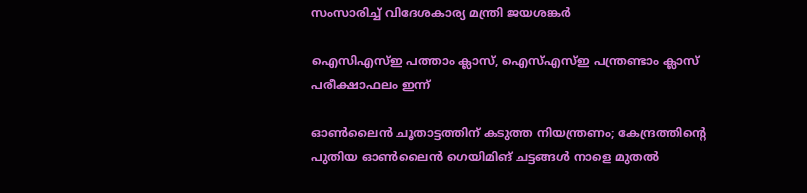സംസാരിച്ച് വിദേശകാര്യ മന്ത്രി ജയശങ്കർ

ഐസിഎസ്ഇ പത്താം ക്ലാസ്, ഐസ്എസ്ഇ പന്ത്രണ്ടാം ക്ലാസ് പരീക്ഷാഫലം ഇന്ന്

ഓൺലൈൻ ചൂതാട്ടത്തിന് കടുത്ത നിയന്ത്രണം; കേന്ദ്രത്തിന്റെ പുതിയ ഓൺലൈൻ ഗെയിമിങ് ചട്ടങ്ങൾ നാളെ മുതൽ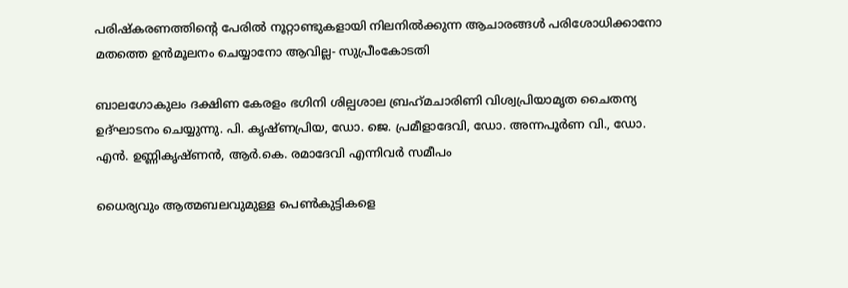പരിഷ്കരണത്തിന്റെ പേരിൽ നൂറ്റാണ്ടുകളായി നിലനിൽക്കുന്ന ആചാരങ്ങൾ പരിശോധിക്കാനോ മതത്തെ ഉൻമൂലനം ചെയ്യാനോ ആവില്ല- സുപ്രീംകോടതി

ബാലഗോകുലം ദക്ഷിണ കേരളം ഭഗിനി ശില്പശാല ബ്രഹ്‌മചാരിണി വിശ്വപ്രിയാമൃത ചൈതന്യ ഉദ്ഘാടനം ചെയ്യുന്നു. പി. കൃഷ്ണപ്രിയ, ഡോ. ജെ. പ്രമീളാദേവി, ഡോ. അന്നപൂര്‍ണ വി., ഡോ. എന്‍. ഉണ്ണികൃഷ്ണന്‍, ആര്‍.കെ. രമാദേവി എന്നിവര്‍ സമീപം

ധൈര്യവും ആത്മബലവുമുള്ള പെണ്‍കുട്ടികളെ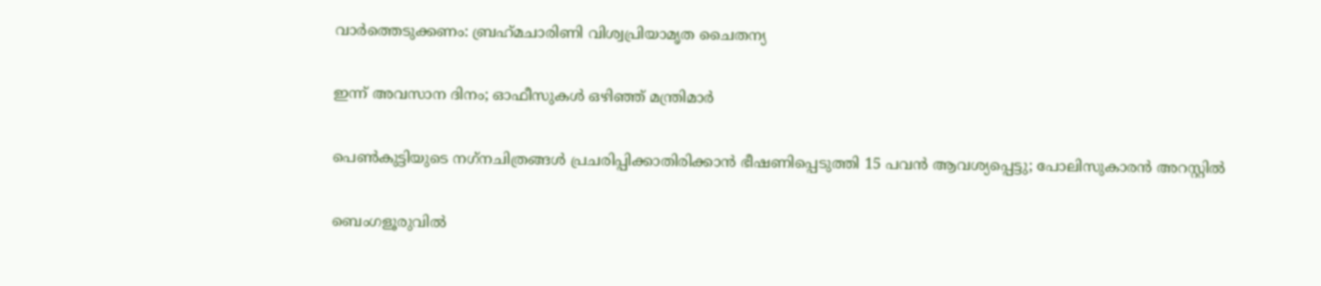വാര്‍ത്തെടുക്കണം: ബ്രഹ്‌മചാരിണി വിശ്വപ്രിയാമൃത ചൈതന്യ

ഇന്ന് അവസാന ദിനം; ഓഫീസുകള്‍ ഒഴിഞ്ഞ് മന്ത്രിമാര്‍

പെണ്‍കുട്ടിയുടെ നഗ്‌നചിത്രങ്ങള്‍ പ്രചരിപ്പിക്കാതിരിക്കാൻ ഭീഷണിപ്പെടുത്തി 15 പവന്‍ ആവശ്യപ്പെട്ടു; പോലിസുകാരന്‍ അറസ്റ്റില്‍

ബെംഗളൂരുവിൽ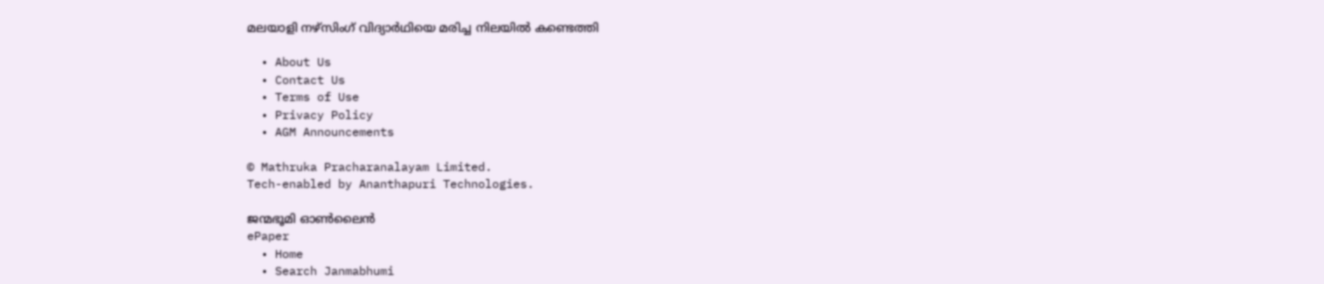മലയാളി നഴ്‌സിംഗ് വിദ്യാർഥിയെ മരിച്ച നിലയിൽ കണ്ടെത്തി

  • About Us
  • Contact Us
  • Terms of Use
  • Privacy Policy
  • AGM Announcements

© Mathruka Pracharanalayam Limited.
Tech-enabled by Ananthapuri Technologies.

ജന്മഭൂമി ഓണ്‍ലൈന്‍
ePaper
  • Home
  • Search Janmabhumi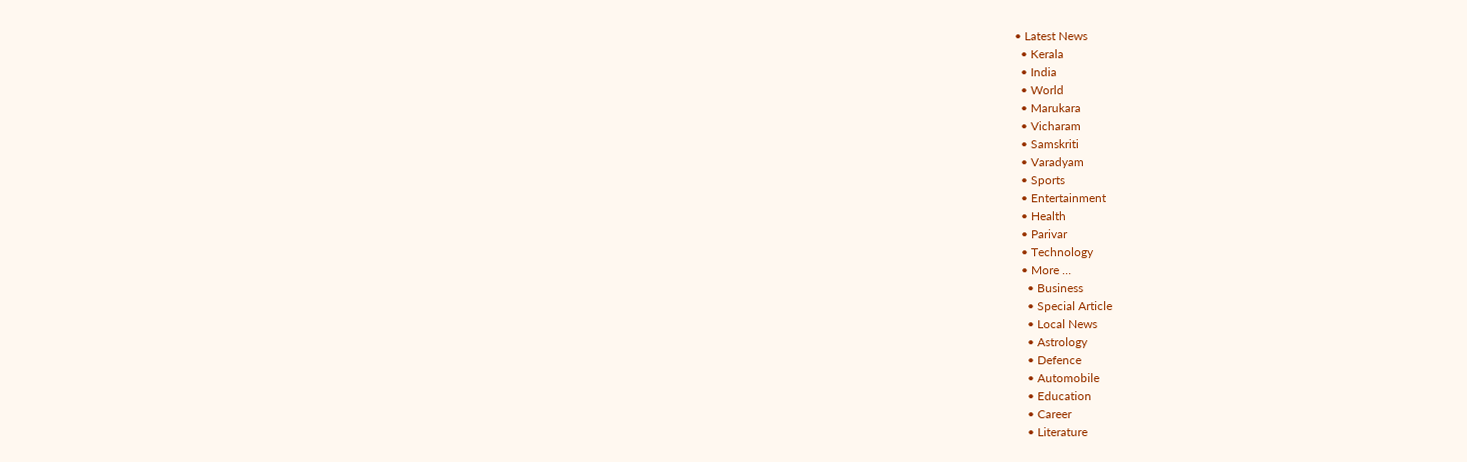• Latest News
  • Kerala
  • India
  • World
  • Marukara
  • Vicharam
  • Samskriti
  • Varadyam
  • Sports
  • Entertainment
  • Health
  • Parivar
  • Technology
  • More …
    • Business
    • Special Article
    • Local News
    • Astrology
    • Defence
    • Automobile
    • Education
    • Career
    • Literature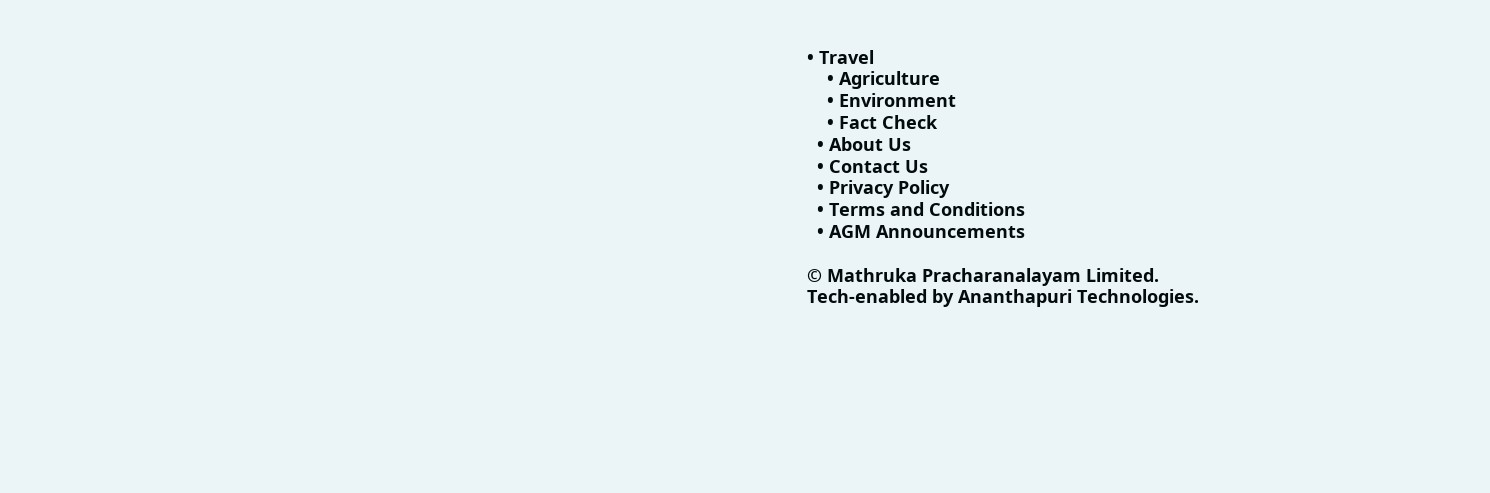• Travel
    • Agriculture
    • Environment
    • Fact Check
  • About Us
  • Contact Us
  • Privacy Policy
  • Terms and Conditions
  • AGM Announcements

© Mathruka Pracharanalayam Limited.
Tech-enabled by Ananthapuri Technologies.